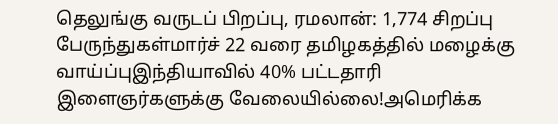தெலுங்கு வருடப் பிறப்பு, ரமலான்: 1,774 சிறப்பு பேருந்துகள்மார்ச் 22 வரை தமிழகத்தில் மழைக்கு வாய்ப்புஇந்தியாவில் 40% பட்டதாரி இளைஞர்களுக்கு வேலையில்லை!அமெரிக்க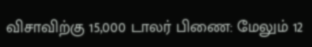விசாவிற்கு 15,000 டாலர் பிணை: மேலும் 12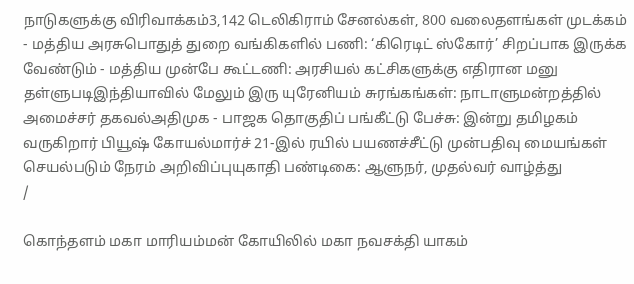நாடுகளுக்கு விரிவாக்கம்3,142 டெலிகிராம் சேனல்கள், 800 வலைதளங்கள் முடக்கம் - மத்திய அரசுபொதுத் துறை வங்கிகளில் பணி: ‘கிரெடிட் ஸ்கோர்’ சிறப்பாக இருக்க வேண்டும் - மத்திய முன்பே கூட்டணி: அரசியல் கட்சிகளுக்கு எதிரான மனு தள்ளுபடிஇந்தியாவில் மேலும் இரு யுரேனியம் சுரங்கங்கள்: நாடாளுமன்றத்தில் அமைச்சர் தகவல்அதிமுக - பாஜக தொகுதிப் பங்கீட்டு பேச்சு: இன்று தமிழகம் வருகிறார் பியூஷ் கோயல்மார்ச் 21-இல் ரயில் பயணச்சீட்டு முன்பதிவு மையங்கள் செயல்படும் நேரம் அறிவிப்புயுகாதி பண்டிகை: ஆளுநர், முதல்வர் வாழ்த்து
/

கொந்தளம் மகா மாரியம்மன் கோயிலில் மகா நவசக்தி யாகம்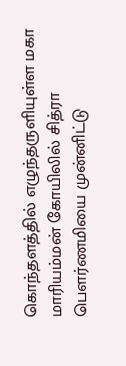கொந்தளத்தில் எழுந்தருளியுள்ள மகா மாரியம்மன் கோயிலில் சித்ரா பெளர்ணமியை முன்னிட்டு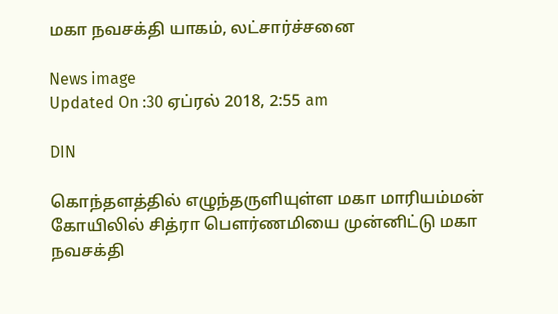மகா நவசக்தி யாகம், லட்சார்ச்சனை

News image
Updated On :30 ஏப்ரல் 2018, 2:55 am

DIN

கொந்தளத்தில் எழுந்தருளியுள்ள மகா மாரியம்மன் கோயிலில் சித்ரா பெளர்ணமியை முன்னிட்டு மகா நவசக்தி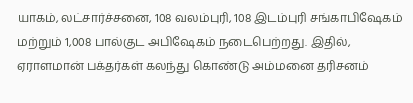யாகம், லட்சார்ச்சனை, 108 வலம்புரி, 108 இடம்புரி சங்காபிஷேகம் மற்றும் 1,008 பால்குட அபிஷேகம் நடைபெற்றது. இதில், ஏராளமான் பக்தர்கள் கலந்து கொண்டு அம்மனை தரிசனம்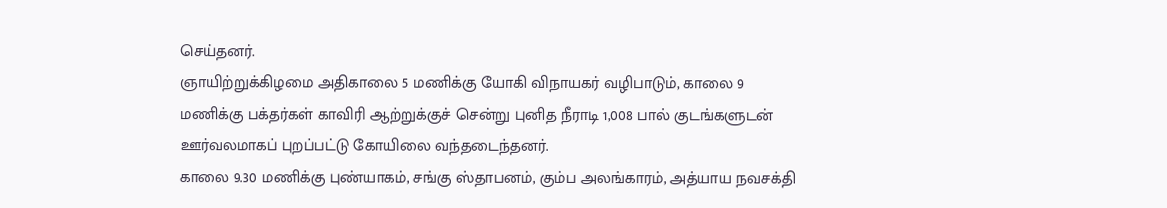செய்தனர்.
ஞாயிற்றுக்கிழமை அதிகாலை 5 மணிக்கு யோகி விநாயகர் வழிபாடும், காலை 9 மணிக்கு பக்தர்கள் காவிரி ஆற்றுக்குச் சென்று புனித நீராடி 1,008 பால் குடங்களுடன் ஊர்வலமாகப் புறப்பட்டு கோயிலை வந்தடைந்தனர்.
காலை 9.30 மணிக்கு புண்யாகம், சங்கு ஸ்தாபனம், கும்ப அலங்காரம், அத்யாய நவசக்தி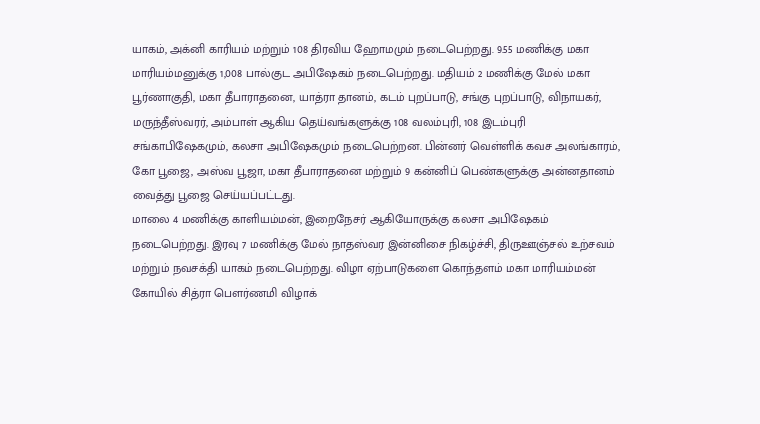யாகம், அக்னி காரியம் மற்றும் 108 திரவிய ஹோமமும் நடைபெற்றது. 9.55 மணிக்கு மகா மாரியம்மனுக்கு 1,008 பால்குட அபிஷேகம் நடைபெற்றது. மதியம் 2 மணிக்கு மேல் மகா பூர்ணாகுதி, மகா தீபாராதனை, யாத்ரா தானம், கடம் புறப்பாடு, சங்கு புறப்பாடு, விநாயகர், மருந்தீஸ்வரர், அம்பாள் ஆகிய தெய்வங்களுக்கு 108 வலம்புரி, 108 இடம்புரி சங்காபிஷேகமும், கலசா அபிஷேகமும் நடைபெற்றன. பின்னர் வெள்ளிக் கவச அலங்காரம், கோ பூஜை, அஸ்வ பூஜா, மகா தீபாராதனை மற்றும் 9 கன்னிப் பெண்களுக்கு அன்னதானம் வைத்து பூஜை செய்யப்பட்டது.
மாலை 4 மணிக்கு காளியம்மன், இறைநேசர் ஆகியோருக்கு கலசா அபிஷேகம் நடைபெற்றது. இரவு 7 மணிக்கு மேல் நாதஸ்வர இன்னிசை நிகழ்ச்சி, திருஊஞ்சல் உற்சவம் மற்றும் நவசக்தி யாகம் நடைபெற்றது. விழா ஏற்பாடுகளை கொந்தளம் மகா மாரியம்மன் கோயில் சித்ரா பெளர்ணமி விழாக்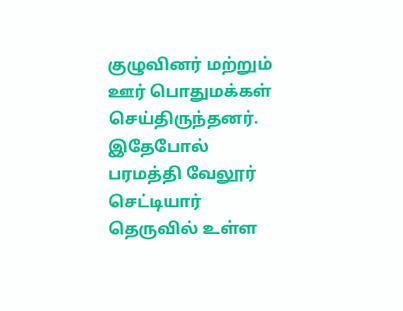குழுவினர் மற்றும் ஊர் பொதுமக்கள் செய்திருந்தனர்.
இதேபோல் பரமத்தி வேலூர் செட்டியார் தெருவில் உள்ள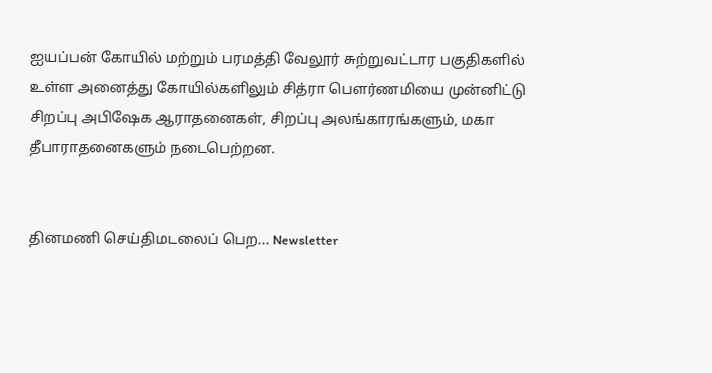ஐயப்பன் கோயில் மற்றும் பரமத்தி வேலூர் சுற்றுவட்டார பகுதிகளில் உள்ள அனைத்து கோயில்களிலும் சித்ரா பெளர்ணமியை முன்னிட்டு சிறப்பு அபிஷேக ஆராதனைகள், சிறப்பு அலங்காரங்களும், மகா தீபாராதனைகளும் நடைபெற்றன.


தினமணி செய்திமடலைப் பெற... Newsletter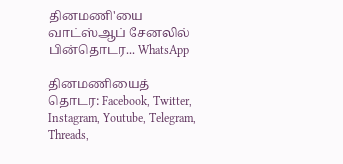தினமணி'யை வாட்ஸ்ஆப் சேனலில் பின்தொடர... WhatsApp

தினமணியைத் தொடர: Facebook, Twitter, Instagram, Youtube, Telegram, Threads,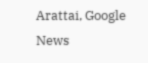Arattai, Google News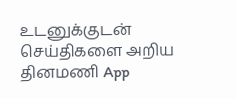உடனுக்குடன் செய்திகளை அறிய தினமணி App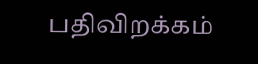பதிவிறக்கம்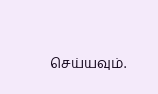செய்யவும்.